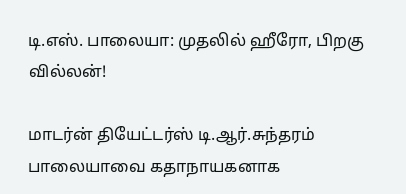டி.எஸ். பாலையா: முதலில் ஹீரோ, பிறகு வில்லன்!

மாடர்ன் தியேட்டர்ஸ் டி.ஆர்.சுந்தரம் பாலையாவை கதாநாயகனாக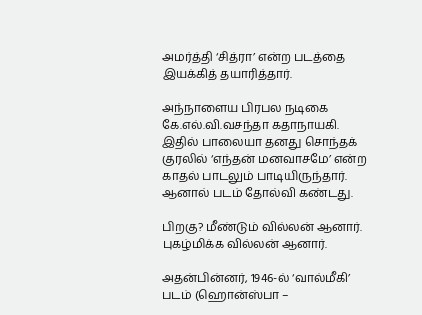அமர்த்தி ‘சித்ரா’ என்ற படத்தை இயக்கித் தயாரித்தார்.

அந்நாளைய பிரபல நடிகை கே.எல்.வி.வசந்தா கதாநாயகி. இதில் பாலையா தனது சொந்தக் குரலில் ‘எந்தன் மனவாசமே’ என்ற காதல் பாடலும் பாடியிருந்தார். ஆனால் படம் தோல்வி கண்டது.

பிறகு? மீண்டும் வில்லன் ஆனார். புகழ்மிக்க வில்லன் ஆனார்.

அதன்பின்னர், 1946-ல் ‘வால்மீகி’ படம் (ஹொன்ஸ்பா –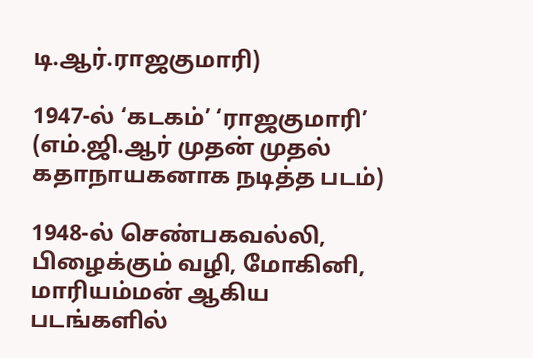டி.ஆர்.ராஜகுமாரி)

1947-ல் ‘கடகம்’ ‘ராஜகுமாரி’ (எம்.ஜி.ஆர் முதன் முதல் கதாநாயகனாக நடித்த படம்)

1948-ல் செண்பகவல்லி, பிழைக்கும் வழி, மோகினி, மாரியம்மன் ஆகிய படங்களில்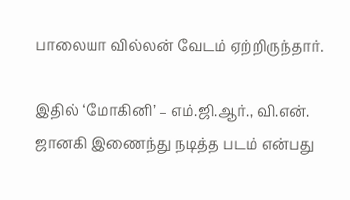பாலையா வில்லன் வேடம் ஏற்றிருந்தார்.

இதில் ‘மோகினி’ – எம்.ஜி.ஆர்., வி.என். ஜானகி இணைந்து நடித்த படம் என்பது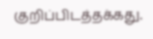குறிப்பிடத்தக்கது.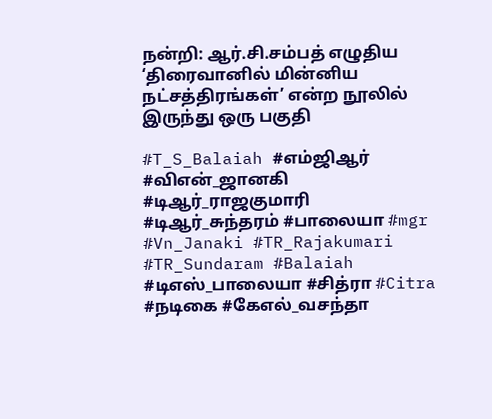நன்றி: ஆர்.சி.சம்பத் எழுதிய ‘திரைவானில் மின்னிய நட்சத்திரங்கள்’ என்ற நூலில் இருந்து ஒரு பகுதி

#T_S_Balaiah #எம்ஜிஆர் #விஎன்_ஜானகி #டிஆர்_ராஜகுமாரி #டிஆர்_சுந்தரம் #பாலையா #mgr #Vn_Janaki #TR_Rajakumari #TR_Sundaram #Balaiah #டிஎஸ்_பாலையா #சித்ரா #Citra #நடிகை #கேஎல்_வசந்தா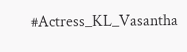#Actress_KL_Vasantha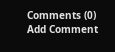Comments (0)
Add Comment